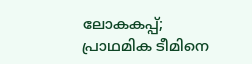ലോകകപ്പ്; പ്രാഥമിക ടീമിനെ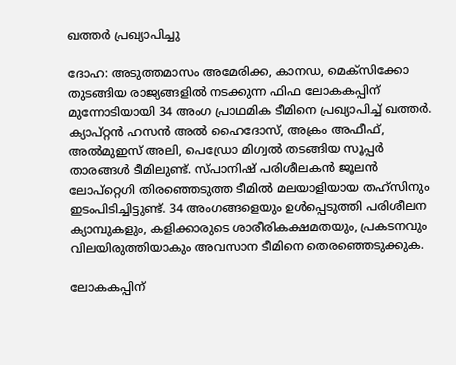ഖത്തർ പ്രഖ്യാപിച്ചു

ദോഹ: അടുത്തമാസം അമേരിക്ക, കാനഡ, മെക്സിക്കോ തുടങ്ങിയ രാജ്യങ്ങളിൽ നടക്കുന്ന ഫിഫ ലോകകപ്പിന് മുന്നോടിയായി 34 അംഗ പ്രാഥമിക ടീമിനെ പ്രഖ്യാപിച്ച് ഖത്തർ. ക്യാപ്റ്റൻ ഹസൻ അൽ ഹൈദോസ്, അക്രം അഫീഫ്, അൽമുഇസ് അലി, പെഡ്രോ മിഗ്വൽ തടങ്ങിയ സൂപ്പർ താരങ്ങൾ ടീമിലുണ്ട്. സ്പാനിഷ് പരിശീലകൻ ജൂലൻ ലോപ്റ്റെഗി തിരഞ്ഞെടുത്ത ടീമിൽ മലയാളിയായ തഹ്സിനും ഇടംപിടിച്ചിട്ടുണ്ട്. 34 അംഗങ്ങളെയും ഉൾപ്പെടുത്തി പരിശീലന ക്യാമ്പുകളും, കളിക്കാരുടെ ശാരീരികക്ഷമതയും, പ്രകടനവും വിലയിരുത്തിയാകും അവസാന ടീമിനെ തെരഞ്ഞെടുക്കുക.

ലോകകപ്പിന്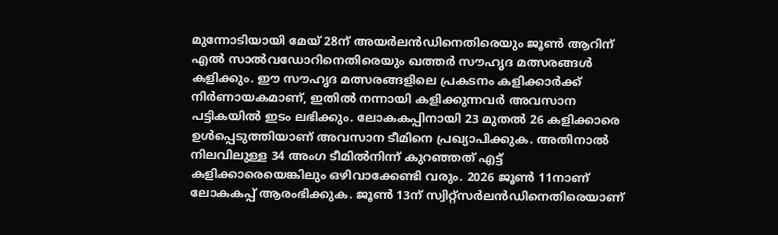മുന്നോടിയായി മേയ് 28ന് അയർലൻഡിനെതിരെയും ജൂൺ ആറിന് എൽ സാൽവഡോറിനെതിരെയും ഖത്തർ സൗഹൃദ മത്സരങ്ങൾ കളിക്കും. ഈ സൗഹൃദ മത്സരങ്ങളിലെ പ്രകടനം കളിക്കാർക്ക് നിർണായകമാണ്, ഇതിൽ നന്നായി കളിക്കുന്നവർ അവസാന പട്ടികയിൽ ഇടം ലഭിക്കും. ലോകകപ്പിനായി 23 മുതൽ 26 കളിക്കാരെ ഉൾപ്പെടുത്തിയാണ് അവസാന ടീമിനെ പ്രഖ്യാപിക്കുക. അതിനാൽ നിലവിലുള്ള 34 അംഗ ടീമിൽനിന്ന് കുറഞ്ഞത് എട്ട് കളിക്കാരെയെങ്കിലും ഒഴിവാക്കേണ്ടി വരും. 2026 ജൂൺ 11നാണ് ലോകകപ്പ് ആരംഭിക്കുക. ജൂൺ 13ന് സ്വിറ്റ്‌സർലൻഡിനെതിരെയാണ്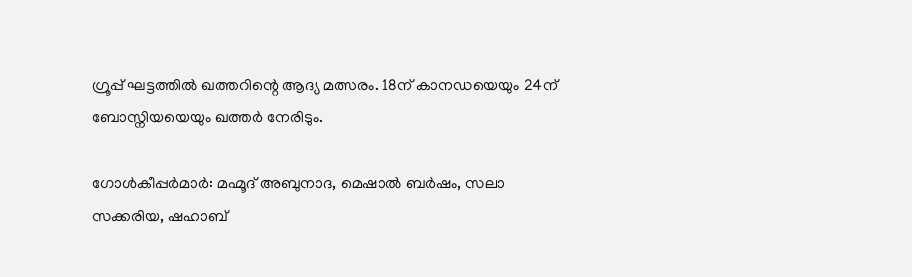ഗ്രൂപ്പ് ഘട്ടത്തിൽ ഖത്തറിന്റെ ആദ്യ മത്സരം. 18ന് കാനഡയെയും 24ന് ബോസ്നിയയെയും ഖത്തർ നേരിടും.

ഗോൾകീപ്പർമാർ: മഹ്മൂദ് അബുനാദ, മെഷാൽ ബർഷം, സലാ സക്കരിയ, ഷഹാബ്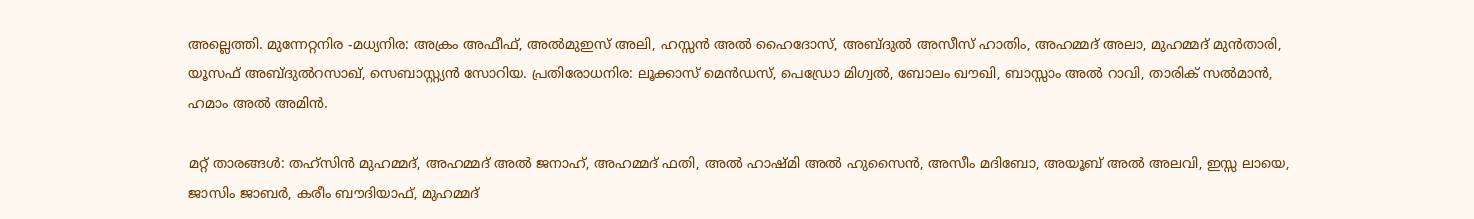അല്ലെത്തി. മുന്നേറ്റനിര -മധ്യനിര: അക്രം അഫീഫ്, അൽമുഇസ് അലി, ഹസ്സൻ അൽ ഹൈദോസ്, അബ്ദുൽ അസീസ് ഹാതിം, അഹമ്മദ് അലാ, മുഹമ്മദ് മുൻതാരി, യൂസഫ് അബ്ദുൽറസാഖ്, സെബാസ്റ്റ്യൻ സോറിയ. പ്രതിരോധനിര: ലൂക്കാസ് മെൻഡസ്, പെഡ്രോ മിഗ്വൽ, ബോലം ഖൗഖി, ബാസ്സാം അൽ റാവി, താരിക് സൽമാൻ, ഹമാം അൽ അമിൻ.

മറ്റ് താരങ്ങൾ: തഹ്‌സിൻ മുഹമ്മദ്, അഹമ്മദ് അൽ ജനാഹ്, അഹമ്മദ് ഫതി, അൽ ഹാഷ്മി അൽ ഹുസൈൻ, അസീം മദിബോ, അയൂബ് അൽ അലവി, ഇസ്സ ലായെ, ജാസിം ജാബർ, കരീം ബൗദിയാഫ്, മുഹമ്മദ്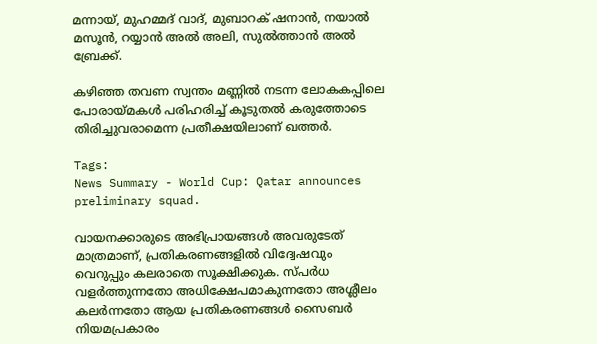മന്നായ്, മുഹമ്മദ് വാദ്, മുബാറക് ഷനാൻ, നയാൽ മസൂൻ, റയ്യാൻ അൽ അലി, സുൽത്താൻ അൽ ബ്രേക്ക്.

കഴിഞ്ഞ തവണ സ്വന്തം മണ്ണിൽ നടന്ന ലോകകപ്പിലെ പോരായ്മകൾ പരിഹരിച്ച് കൂടുതൽ കരുത്തോടെ തിരിച്ചുവരാമെന്ന പ്രതീക്ഷയിലാണ് ഖത്തർ.

Tags:
News Summary - World Cup: Qatar announces preliminary squad.

വായനക്കാരുടെ അഭിപ്രായങ്ങള്‍ അവരുടേത് മാത്രമാണ്, പ്രതികരണങ്ങളിൽ വിദ്വേഷവും വെറുപ്പും കലരാതെ സൂക്ഷിക്കുക. സ്പർധ വളർത്തുന്നതോ അധിക്ഷേപമാകുന്നതോ അശ്ലീലം കലർന്നതോ ആയ പ്രതികരണങ്ങൾ സൈബർ നിയമപ്രകാരം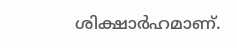ശിക്ഷാർഹമാണ്.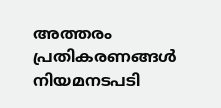അത്തരം പ്രതികരണങ്ങൾ നിയമനടപടി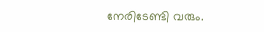നേരിടേണ്ടി വരും.